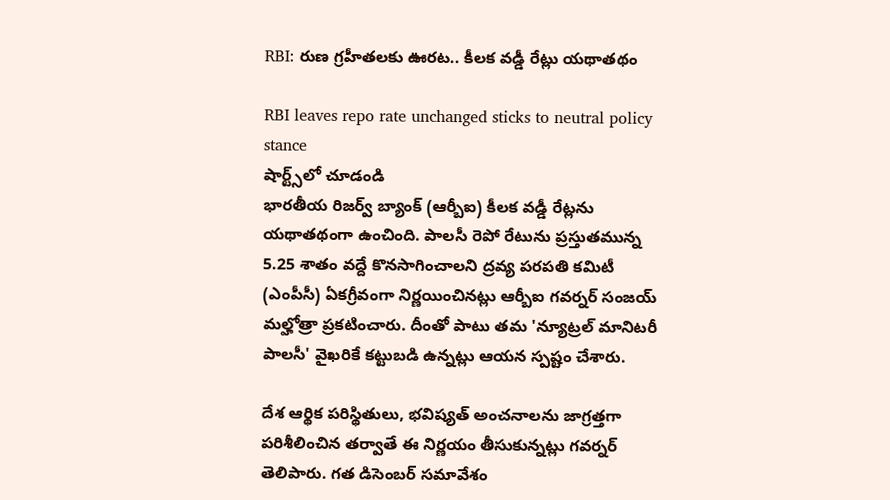RBI: రుణ గ్రహీతలకు ఊరట.. కీలక వడ్డీ రేట్లు యథాతథం

RBI leaves repo rate unchanged sticks to neutral policy stance
షార్ట్స్‌లో చూడండి
భారతీయ రిజర్వ్ బ్యాంక్ (ఆర్బీఐ) కీలక వడ్డీ రేట్లను యథాతథంగా ఉంచింది. పాలసీ రెపో రేటును ప్రస్తుతమున్న 5.25 శాతం వద్దే కొనసాగించాలని ద్రవ్య పరపతి కమిటీ (ఎంపీసీ) ఏకగ్రీవంగా నిర్ణయించినట్లు ఆర్బీఐ గవర్నర్ సంజయ్ మల్హోత్రా ప్రకటించారు. దీంతో పాటు తమ 'న్యూట్రల్ మానిటరీ పాలసీ' వైఖరికే కట్టుబడి ఉన్నట్లు ఆయన స్పష్టం చేశారు.

దేశ ఆర్థిక పరిస్థితులు, భవిష్యత్ అంచనాలను జాగ్రత్తగా పరిశీలించిన తర్వాతే ఈ నిర్ణయం తీసుకున్నట్లు గవర్నర్ తెలిపారు. గత డిసెంబర్ సమావేశం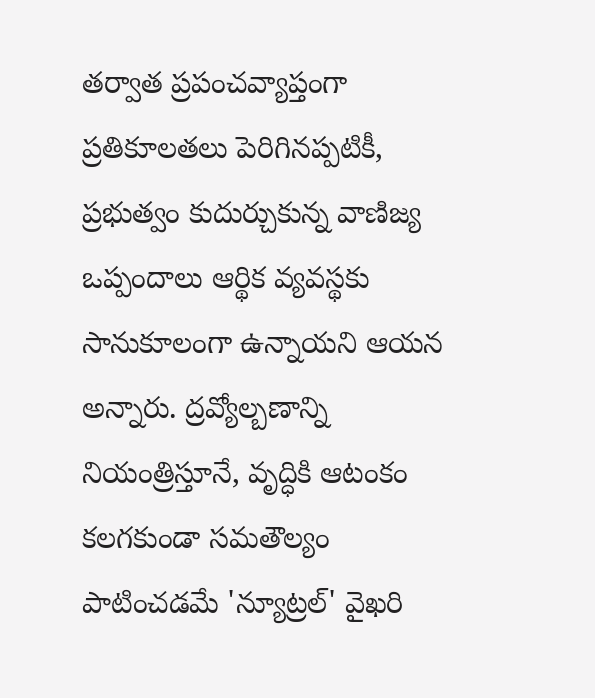తర్వాత ప్రపంచవ్యాప్తంగా ప్రతికూలతలు పెరిగినప్పటికీ, ప్రభుత్వం కుదుర్చుకున్న వాణిజ్య ఒప్పందాలు ఆర్థిక వ్యవస్థకు సానుకూలంగా ఉన్నాయని ఆయన అన్నారు. ద్రవ్యోల్బణాన్ని నియంత్రిస్తూనే, వృద్ధికి ఆటంకం కలగకుండా సమతౌల్యం పాటించడమే 'న్యూట్రల్' వైఖరి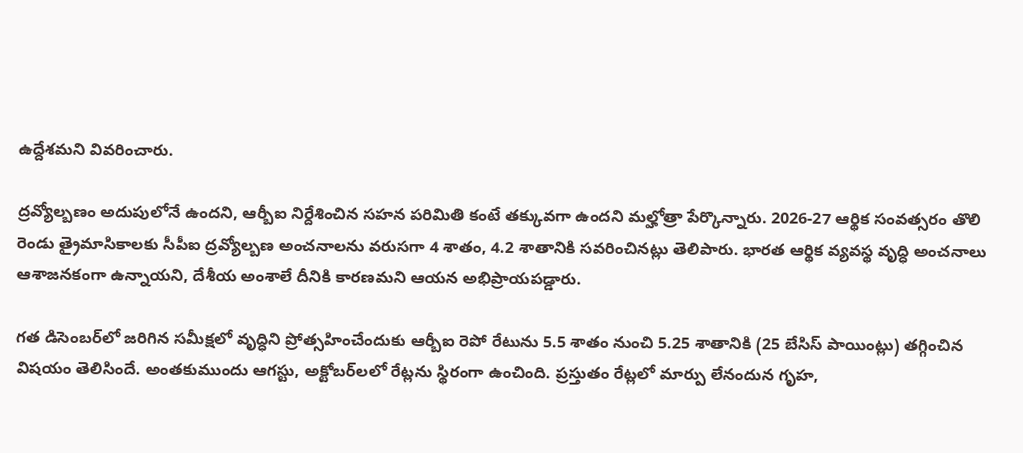ఉద్దేశమని వివరించారు.

ద్రవ్యోల్బణం అదుపులోనే ఉందని, ఆర్బీఐ నిర్దేశించిన సహన పరిమితి కంటే తక్కువగా ఉందని మల్హోత్రా పేర్కొన్నారు. 2026-27 ఆర్థిక సంవత్సరం తొలి రెండు త్రైమాసికాలకు సీపీఐ ద్రవ్యోల్బణ అంచనాలను వరుసగా 4 శాతం, 4.2 శాతానికి సవరించినట్లు తెలిపారు. భారత ఆర్థిక వ్యవస్థ వృద్ధి అంచనాలు ఆశాజనకంగా ఉన్నాయని, దేశీయ అంశాలే దీనికి కార‌ణ‌మ‌ని ఆయన అభిప్రాయపడ్డారు.

గత డిసెంబర్‌లో జరిగిన సమీక్షలో వృద్ధిని ప్రోత్సహించేందుకు ఆర్బీఐ రెపో రేటును 5.5 శాతం నుంచి 5.25 శాతానికి (25 బేసిస్ పాయింట్లు) తగ్గించిన విషయం తెలిసిందే. అంతకుముందు ఆగస్టు, అక్టోబర్‌లలో రేట్లను స్థిరంగా ఉంచింది. ప్రస్తుతం రేట్లలో మార్పు లేనందున గృహ,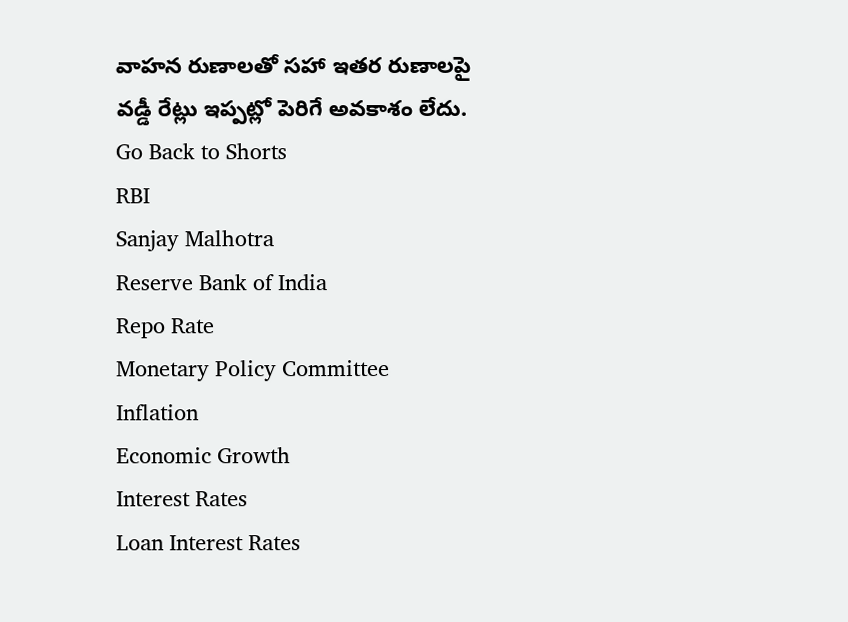వాహన రుణాలతో సహా ఇతర రుణాలపై వడ్డీ రేట్లు ఇప్పట్లో పెరిగే అవకాశం లేదు.
Go Back to Shorts
RBI
Sanjay Malhotra
Reserve Bank of India
Repo Rate
Monetary Policy Committee
Inflation
Economic Growth
Interest Rates
Loan Interest Rates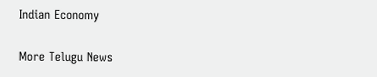Indian Economy

More Telugu News